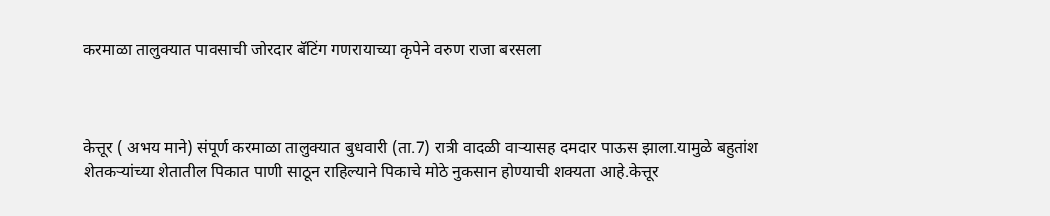करमाळा तालुक्यात पावसाची जोरदार बॅटिंग गणरायाच्या कृपेने वरुण राजा बरसला



केत्तूर ( अभय माने) संपूर्ण करमाळा तालुक्यात बुधवारी (ता.7) रात्री वादळी वाऱ्यासह दमदार पाऊस झाला.यामुळे बहुतांश शेतकऱ्यांच्या शेतातील पिकात पाणी साठून राहिल्याने पिकाचे मोठे नुकसान होण्याची शक्यता आहे.केत्तूर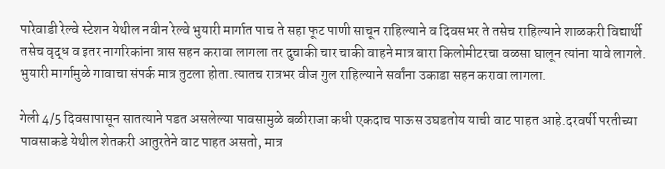पारेवाडी रेल्वे स्टेशन येथील नवीन रेल्वे भुयारी मार्गात पाच ते सहा फूट पाणी साचून राहिल्याने व दिवसभर ते तसेच राहिल्याने शाळकरी विद्यार्थी तसेच वृद्ध व इतर नागरिकांना त्रास सहन करावा लागला तर दुचाकी चार चाकी वाहने मात्र बारा किलोमीटरचा वळसा घालून त्यांना यावे लागले. भुयारी मार्गामुळे गावाचा संपर्क मात्र तुटला होता.त्यातच रात्रभर वीज गुल राहिल्याने सर्वांना उकाडा सहन करावा लागला.

गेली 4/5 दिवसापासून सातत्याने पडत असलेल्या पावसामुळे बळीराजा कधी एकदाच पाऊस उघडतोय याची वाट पाहत आहे.दरवर्षी परतीच्या पावसाकडे येथील शेतकरी आतुरतेने वाट पाहत असतो, मात्र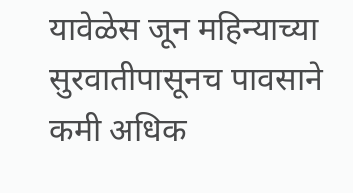यावेळेस जून महिन्याच्या सुरवातीपासूनच पावसाने कमी अधिक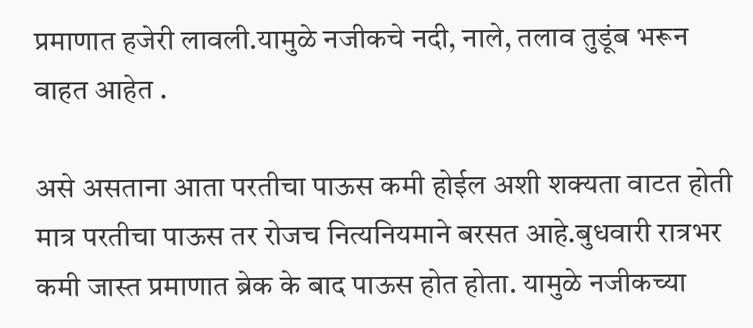प्रमाणात हजेरी लावली.यामुळे नजीकचे नदी, नाले, तलाव तुडूंब भरून वाहत आहेत .

असे असताना आता परतीचा पाऊस कमी होईल अशी शक्यता वाटत होती मात्र परतीचा पाऊस तर रोजच नित्यनियमाने बरसत आहे.बुधवारी रात्रभर कमी जास्त प्रमाणात ब्रेक के बाद पाऊस होत होता. यामुळे नजीकच्या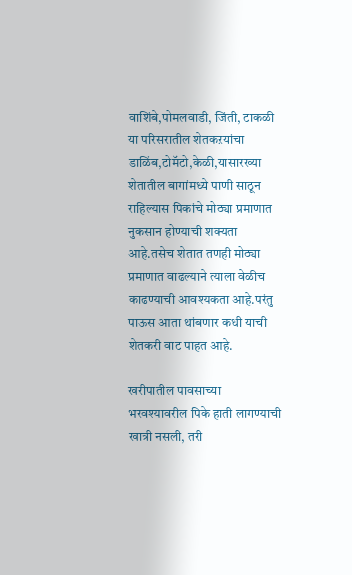वाशिंबे,पोमलवाडी, जिंती, टाकळी या परिसरातील शेतकऱयांचा डाळिंब,टोमॅटो,केळी,यासारख्या शेतातील बागांमध्ये पाणी साठून राहिल्यास पिकांचे मोठ्या प्रमाणात नुकसान होण्याची शक्यता आहे.तसेच शेतात तणही मोठ्या प्रमाणात वाढल्याने त्याला वेळीच काढण्याची आवश्यकता आहे.परंतु पाऊस आता थांबणार कधी याची शेतकरी वाट पाहत आहे.

खरीपातील पावसाच्या भरवश्यावरील पिके हाती लागण्याची खात्री नसली, तरी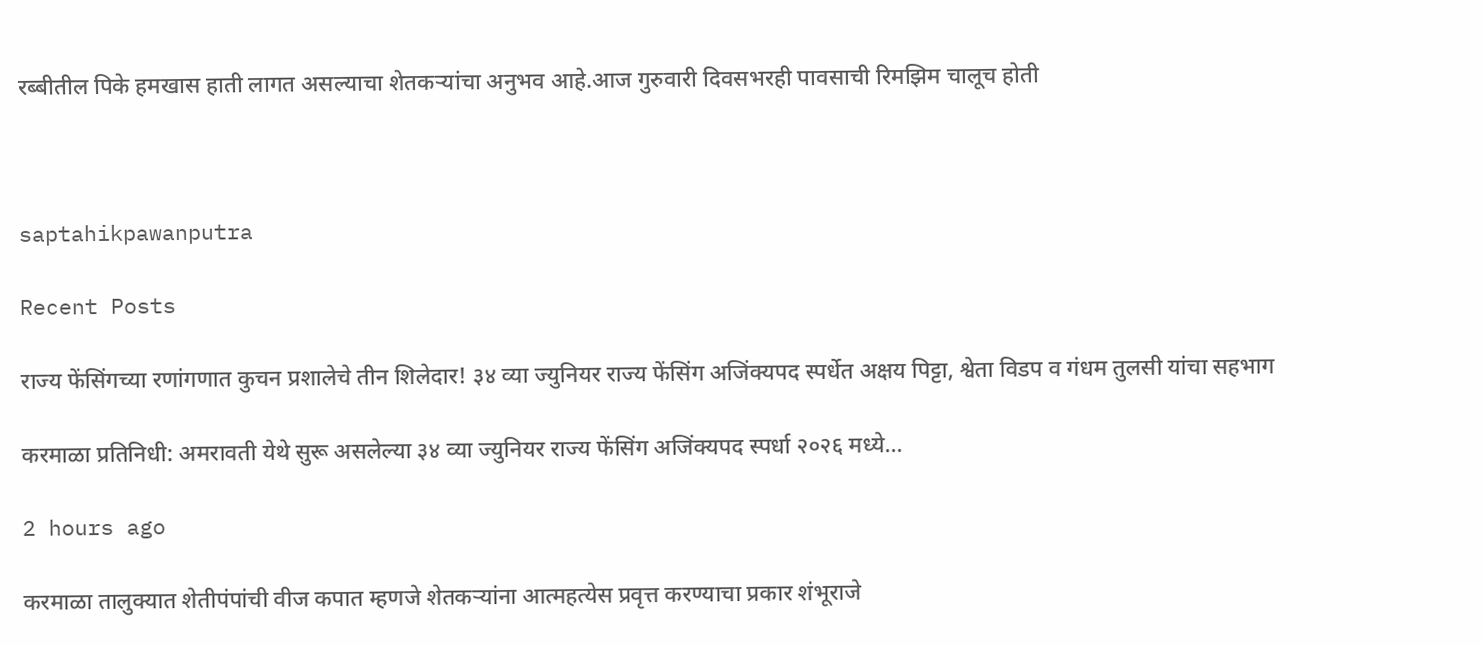रब्बीतील पिके हमखास हाती लागत असल्याचा शेतकऱ्यांचा अनुभव आहे.आज गुरुवारी दिवसभरही पावसाची रिमझिम चालूच होती



saptahikpawanputra

Recent Posts

राज्य फेंसिंगच्या रणांगणात कुचन प्रशालेचे तीन शिलेदार! ३४ व्या ज्युनियर राज्य फेंसिंग अजिंक्यपद स्पर्धेत अक्षय पिट्टा, श्वेता विडप व गंधम तुलसी यांचा सहभाग

करमाळा प्रतिनिधी: अमरावती येथे सुरू असलेल्या ३४ व्या ज्युनियर राज्य फेंसिंग अजिंक्यपद स्पर्धा २०२६ मध्ये…

2 hours ago

करमाळा तालुक्यात शेतीपंपांची वीज कपात म्हणजे शेतकऱ्यांना आत्महत्येस प्रवृत्त करण्याचा प्रकार शंभूराजे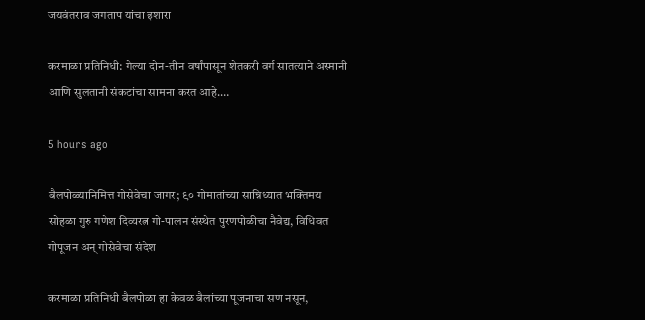जयवंतराव जगताप यांचा इशारा

करमाळा प्रतिनिधी: गेल्या दोन-तीन वर्षांपासून शेतकरी वर्ग सातत्याने अस्मानी आणि सुलतानी संकटांचा सामना करत आहे.…

5 hours ago

बैलपोळ्यानिमित्त गोसेवेचा जागर; ९० गोमातांच्या सान्निध्यात भक्तिमय सोहळा गुरु गणेश दिव्यरत्न गो-पालन संस्थेत पुरणपोळीचा नैवेद्य, विधिवत गोपूजन अन् गोसेवेचा संदेश

करमाळा प्रतिनिधी बैलपोळा हा केवळ बैलांच्या पूजनाचा सण नसून,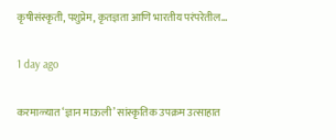कृषीसंस्कृती, पशुप्रेम, कृतज्ञता आणि भारतीय परंपरेतील…

1 day ago

करमाळ्यात ‘ज्ञान माऊली’ सांस्कृतिक उपक्रम उत्साहात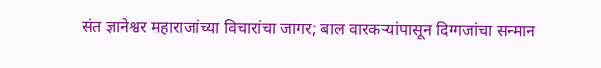संत ज्ञानेश्वर महाराजांच्या विचारांचा जागर; बाल वारकऱ्यांपासून दिग्गजांचा सन्मान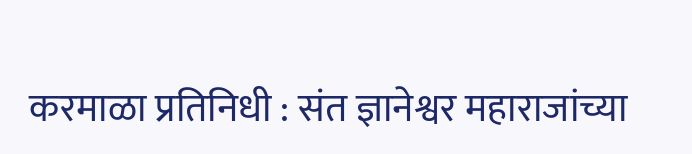करमाळा प्रतिनिधी : संत ज्ञानेश्वर महाराजांच्या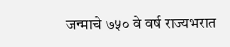जन्माचे ७५० वे वर्ष राज्यभरात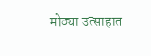मोठ्या उत्साहात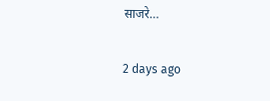साजरे…

2 days ago